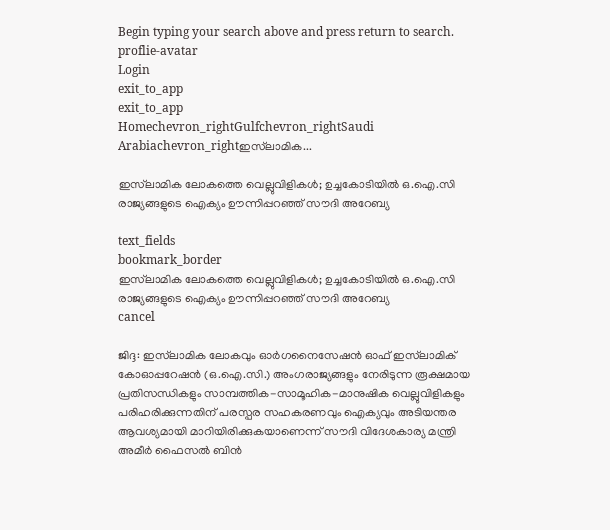Begin typing your search above and press return to search.
proflie-avatar
Login
exit_to_app
exit_to_app
Homechevron_rightGulfchevron_rightSaudi Arabiachevron_rightഇസ്‌ലാമിക...

ഇസ്‌ലാമിക ലോകത്തെ വെല്ലുവിളികൾ; ഉച്ചകോടിയിൽ ഒ.ഐ.സി രാജ്യങ്ങളുടെ ഐക്യം ഊന്നിപ്പറഞ്ഞ് സൗദി അറേബ്യ

text_fields
bookmark_border
ഇസ്‌ലാമിക ലോകത്തെ വെല്ലുവിളികൾ; ഉച്ചകോടിയിൽ ഒ.ഐ.സി രാജ്യങ്ങളുടെ ഐക്യം ഊന്നിപ്പറഞ്ഞ് സൗദി അറേബ്യ
cancel

ജിദ്ദ: ഇസ്‌ലാമിക ലോകവും ഓർഗനൈസേഷൻ ഓഫ് ഇസ്‌ലാമിക് കോഓപ്പറേഷൻ (ഒ.ഐ.സി.) അംഗരാജ്യങ്ങളും നേരിടുന്ന രൂക്ഷമായ പ്രതിസന്ധികളും സാമ്പത്തിക-സാമൂഹിക-മാനുഷിക വെല്ലുവിളികളും പരിഹരിക്കുന്നതിന് പരസ്പര സഹകരണവും ഐക്യവും അടിയന്തര ആവശ്യമായി മാറിയിരിക്കുകയാണെന്ന് സൗദി വിദേശകാര്യ മന്ത്രി അമീർ ഫൈസൽ ബിൻ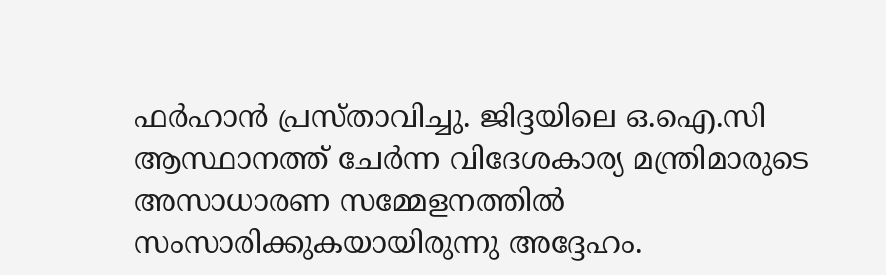ഫർഹാൻ പ്രസ്താവിച്ചു. ജിദ്ദയിലെ ഒ.ഐ.സി ആസ്ഥാനത്ത് ചേർന്ന വിദേശകാര്യ മന്ത്രിമാരുടെ അസാധാരണ സമ്മേളനത്തിൽ സംസാരിക്കുകയായിരുന്നു അദ്ദേഹം.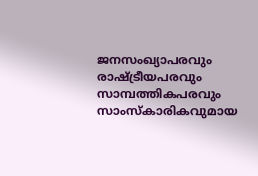ജനസംഖ്യാപരവും രാഷ്ട്രീയപരവും സാമ്പത്തികപരവും സാംസ്‌കാരികവുമായ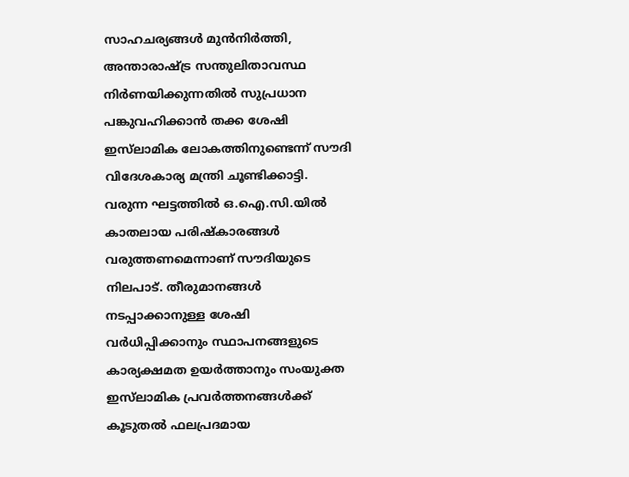സാഹചര്യങ്ങൾ മുൻനിർത്തി, അന്താരാഷ്ട്ര സന്തുലിതാവസ്ഥ നിർണയിക്കുന്നതിൽ സുപ്രധാന പങ്കുവഹിക്കാൻ തക്ക ശേഷി ഇസ്‌ലാമിക ലോകത്തിനുണ്ടെന്ന് സൗദി വിദേശകാര്യ മന്ത്രി ചൂണ്ടിക്കാട്ടി. വരുന്ന ഘട്ടത്തിൽ ഒ.ഐ.സി.യിൽ കാതലായ പരിഷ്കാരങ്ങൾ വരുത്തണമെന്നാണ് സൗദിയുടെ നിലപാട്. തീരുമാനങ്ങൾ നടപ്പാക്കാനുള്ള ശേഷി വർധിപ്പിക്കാനും സ്ഥാപനങ്ങളുടെ കാര്യക്ഷമത ഉയർത്താനും സംയുക്ത ഇസ്‌ലാമിക പ്രവർത്തനങ്ങൾക്ക് കൂടുതൽ ഫലപ്രദമായ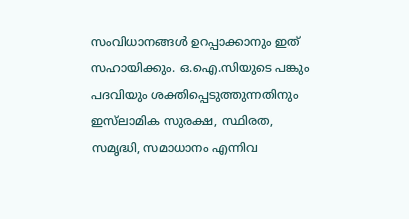സംവിധാനങ്ങൾ ഉറപ്പാക്കാനും ഇത് സഹായിക്കും. ഒ.ഐ.സിയുടെ പങ്കും പദവിയും ശക്തിപ്പെടുത്തുന്നതിനും ഇസ്‌ലാമിക സുരക്ഷ, സ്ഥിരത, സമൃദ്ധി, സമാധാനം എന്നിവ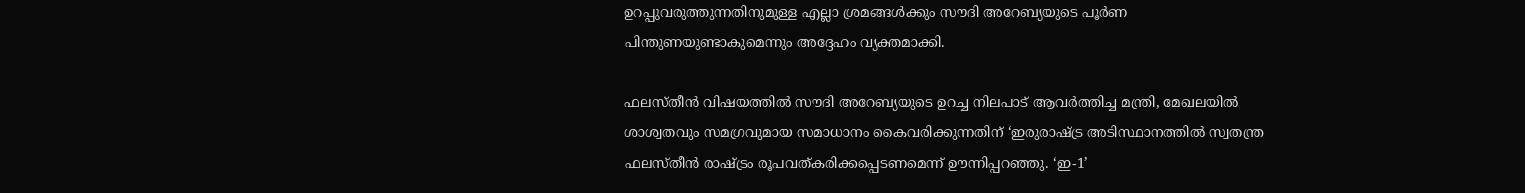ഉറപ്പുവരുത്തുന്നതിനുമുള്ള എല്ലാ ശ്രമങ്ങൾക്കും സൗദി അറേബ്യയുടെ പൂർണ പിന്തുണയുണ്ടാകുമെന്നും അദ്ദേഹം വ്യക്തമാക്കി.

ഫലസ്തീൻ വിഷയത്തിൽ സൗദി അറേബ്യയുടെ ഉറച്ച നിലപാട് ആവർത്തിച്ച മന്ത്രി, മേഖലയിൽ ശാശ്വതവും സമഗ്രവുമായ സമാധാനം കൈവരിക്കുന്നതിന് ‘ഇരുരാഷ്ട്ര അടിസ്ഥാനത്തിൽ സ്വതന്ത്ര ഫലസ്തീൻ രാഷ്ട്രം രൂപവത്കരിക്കപ്പെടണമെന്ന് ഊന്നിപ്പറഞ്ഞു. ‘ഇ-1’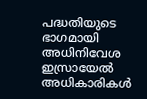പദ്ധതിയുടെ ഭാഗമായി അധിനിവേശ ഇസ്രായേൽ അധികാരികൾ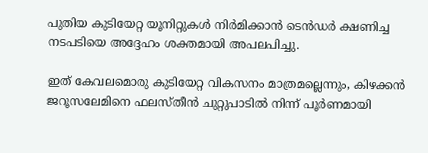പുതിയ കുടിയേറ്റ യൂനിറ്റുകൾ നിർമിക്കാൻ ടെൻഡർ ക്ഷണിച്ച നടപടിയെ അദ്ദേഹം ശക്തമായി അപലപിച്ചു.

ഇത് കേവലമൊരു കുടിയേറ്റ വികസനം മാത്രമല്ലെന്നും, കിഴക്കൻ ജറൂസലേമിനെ ഫലസ്തീൻ ചുറ്റുപാടിൽ നിന്ന് പൂർണമായി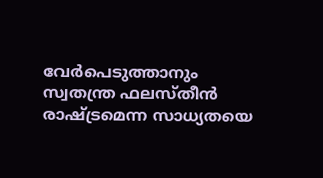വേർപെടുത്താനും സ്വതന്ത്ര ഫലസ്തീൻ രാഷ്ട്രമെന്ന സാധ്യതയെ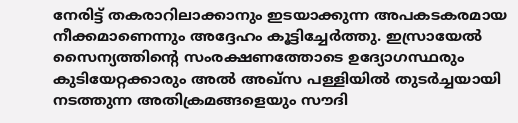നേരിട്ട് തകരാറിലാക്കാനും ഇടയാക്കുന്ന അപകടകരമായ നീക്കമാണെന്നും അദ്ദേഹം കൂട്ടിച്ചേർത്തു. ഇസ്രായേൽ സൈന്യത്തിന്റെ സംരക്ഷണത്തോടെ ഉദ്യോഗസ്ഥരും കുടിയേറ്റക്കാരും അൽ അഖ്സ പള്ളിയിൽ തുടർച്ചയായി നടത്തുന്ന അതിക്രമങ്ങളെയും സൗദി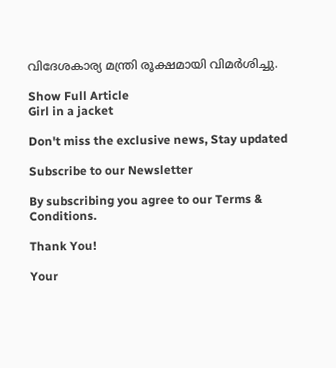വിദേശകാര്യ മന്ത്രി രൂക്ഷമായി വിമർശിച്ചു.

Show Full Article
Girl in a jacket

Don't miss the exclusive news, Stay updated

Subscribe to our Newsletter

By subscribing you agree to our Terms & Conditions.

Thank You!

Your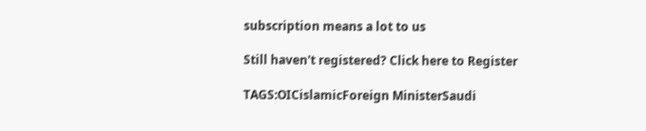subscription means a lot to us

Still haven't registered? Click here to Register

TAGS:OICislamicForeign MinisterSaudi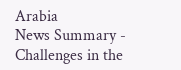Arabia
News Summary - Challenges in the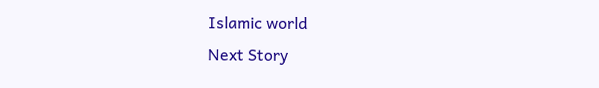Islamic world
Next Story